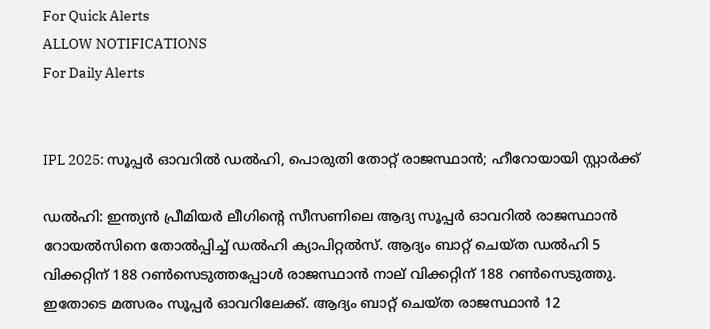For Quick Alerts
ALLOW NOTIFICATIONS
For Daily Alerts


IPL 2025: സൂപ്പര്‍ ഓവറില്‍ ഡല്‍ഹി, പൊരുതി തോറ്റ് രാജസ്ഥാന്‍; ഹീറോയായി സ്റ്റാര്‍ക്ക്

ഡല്‍ഹി: ഇന്ത്യന്‍ പ്രീമിയര്‍ ലീഗിന്റെ സീസണിലെ ആദ്യ സൂപ്പര്‍ ഓവറില്‍ രാജസ്ഥാന്‍ റോയല്‍സിനെ തോല്‍പ്പിച്ച് ഡല്‍ഹി ക്യാപിറ്റല്‍സ്. ആദ്യം ബാറ്റ് ചെയ്ത ഡല്‍ഹി 5 വിക്കറ്റിന് 188 റണ്‍സെടുത്തപ്പോള്‍ രാജസ്ഥാന്‍ നാല് വിക്കറ്റിന് 188 റണ്‍സെടുത്തു. ഇതോടെ മത്സരം സൂപ്പര്‍ ഓവറിലേക്ക്. ആദ്യം ബാറ്റ് ചെയ്ത രാജസ്ഥാന്‍ 12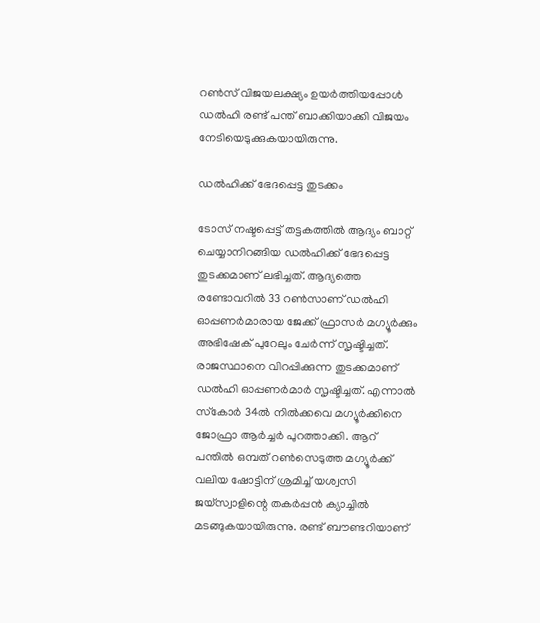റണ്‍സ് വിജയലക്ഷ്യം ഉയര്‍ത്തിയപ്പോള്‍ ഡല്‍ഹി രണ്ട് പന്ത് ബാക്കിയാക്കി വിജയം നേടിയെടുക്കുകയായിരുന്നു.

ഡല്‍ഹിക്ക് ഭേദപ്പെട്ട തുടക്കം

ടോസ് നഷ്ടപ്പെട്ട് തട്ടകത്തില്‍ ആദ്യം ബാറ്റ് ചെയ്യാനിറങ്ങിയ ഡല്‍ഹിക്ക് ഭേദപ്പെട്ട തുടക്കമാണ് ലഭിച്ചത്. ആദ്യത്തെ രണ്ടോവറില്‍ 33 റണ്‍സാണ് ഡല്‍ഹി ഓപ്പണര്‍മാരായ ജേക്ക് ഫ്രാസര്‍ മഗ്യൂര്‍ക്കും അഭിഷേക് പുറേലും ചേര്‍ന്ന് സൃഷ്ടിച്ചത്. രാജസ്ഥാനെ വിറപ്പിക്കുന്ന തുടക്കമാണ് ഡല്‍ഹി ഓപ്പണര്‍മാര്‍ സൃഷ്ടിച്ചത്. എന്നാല്‍ സ്‌കോര്‍ 34ല്‍ നില്‍ക്കവെ മഗ്യൂര്‍ക്കിനെ ജോഫ്രാ ആര്‍ച്ചര്‍ പുറത്താക്കി. ആറ് പന്തില്‍ ഒമ്പത് റണ്‍സെടുത്ത മഗ്യൂര്‍ക്ക് വലിയ ഷോട്ടിന് ശ്രമിച്ച് യശ്വസി ജയ്‌സ്വാളിന്റെ തകര്‍പ്പന്‍ ക്യാച്ചില്‍ മടങ്ങുകയായിരുന്നു. രണ്ട് ബൗണ്ടറിയാണ്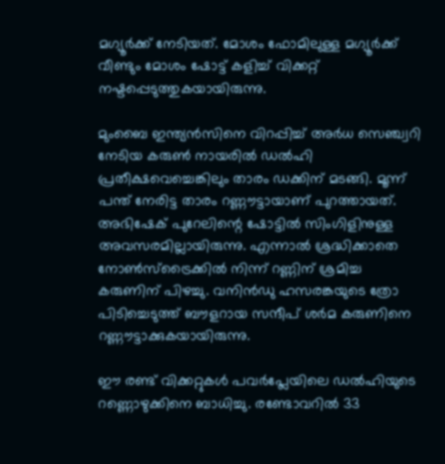മഗ്യൂര്‍ക്ക് നേടിയത്. മോശം ഫോമിലുള്ള മഗ്യൂര്‍ക്ക് വീണ്ടും മോശം ഷോട്ട് കളിച്ച് വിക്കറ്റ് നഷ്ടപ്പെടുത്തുകയായിരുന്നു.

മുംബൈ ഇന്ത്യന്‍സിനെ വിറപ്പിച്ച് അര്‍ധ സെഞ്ച്വറി നേടിയ കരുണ്‍ നായരില്‍ ഡല്‍ഹി പ്രതീക്ഷവെച്ചെങ്കിലും താരം ഡക്കിന് മടങ്ങി. മൂന്ന് പന്ത് നേരിട്ട താരം റണ്ണൗട്ടായാണ് പുറത്തായത്. അഭിഷേക് പുറേലിന്റെ ഷോട്ടില്‍ സിംഗിളിനുള്ള അവസരമില്ലായിരുന്നു. എന്നാല്‍ ശ്രദ്ധിക്കാതെ നോണ്‍സ്‌ട്രൈക്കില്‍ നിന്ന് റണ്ണിന് ശ്രമിച്ച കരുണിന് പിഴച്ചു. വനിന്‍ഡു ഹസരങ്കയുടെ ത്രോ പിടിച്ചെടുത്ത് ബൗളറായ സന്ദീപ് ശര്‍മ കരുണിനെ റണ്ണൗട്ടാക്കുകയായിരുന്നു.

ഈ രണ്ട് വിക്കറ്റുകള്‍ പവര്‍പ്ലേയിലെ ഡല്‍ഹിയുടെ റണ്ണൊഴുക്കിനെ ബാധിച്ചു. രണ്ടോവറില്‍ 33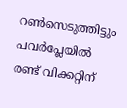റണ്‍സെടുത്തിട്ടും പവര്‍പ്ലേയില്‍ രണ്ട് വിക്കറ്റിന്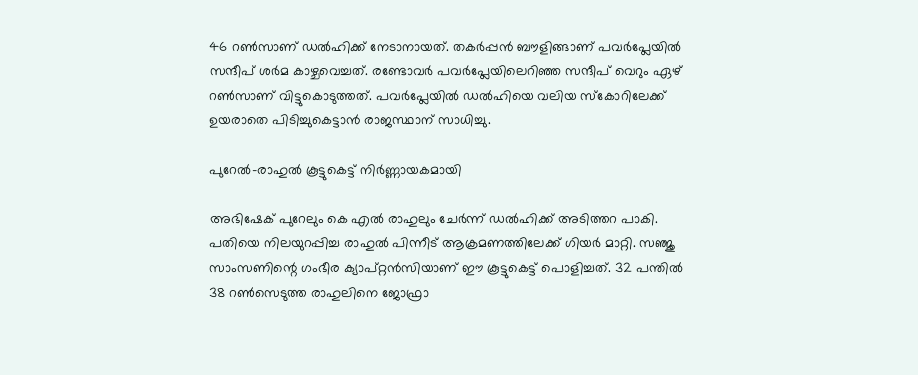46 റണ്‍സാണ് ഡല്‍ഹിക്ക് നേടാനായത്. തകര്‍പ്പന്‍ ബൗളിങ്ങാണ് പവര്‍പ്ലേയില്‍ സന്ദീപ് ശര്‍മ കാഴ്ചവെച്ചത്. രണ്ടോവര്‍ പവര്‍പ്ലേയിലെറിഞ്ഞ സന്ദീപ് വെറും ഏഴ് റണ്‍സാണ് വിട്ടുകൊടുത്തത്. പവര്‍പ്ലേയില്‍ ഡല്‍ഹിയെ വലിയ സ്‌കോറിലേക്ക് ഉയരാതെ പിടിച്ചുകെട്ടാന്‍ രാജസ്ഥാന് സാധിച്ചു.

പുറേല്‍-രാഹുല്‍ കൂട്ടുകെട്ട് നിര്‍ണ്ണായകമായി

അഭിഷേക് പുറേലും കെ എല്‍ രാഹുലും ചേര്‍ന്ന് ഡല്‍ഹിക്ക് അടിത്തറ പാകി. പതിയെ നിലയുറപ്പിച്ച രാഹുല്‍ പിന്നീട് ആക്രമണത്തിലേക്ക് ഗിയര്‍ മാറ്റി. സഞ്ജു സാംസണിന്റെ ഗംഭീര ക്യാപ്റ്റന്‍സിയാണ് ഈ കൂട്ടുകെട്ട് പൊളിച്ചത്. 32 പന്തില്‍ 38 റണ്‍സെടുത്ത രാഹുലിനെ ജോഫ്രാ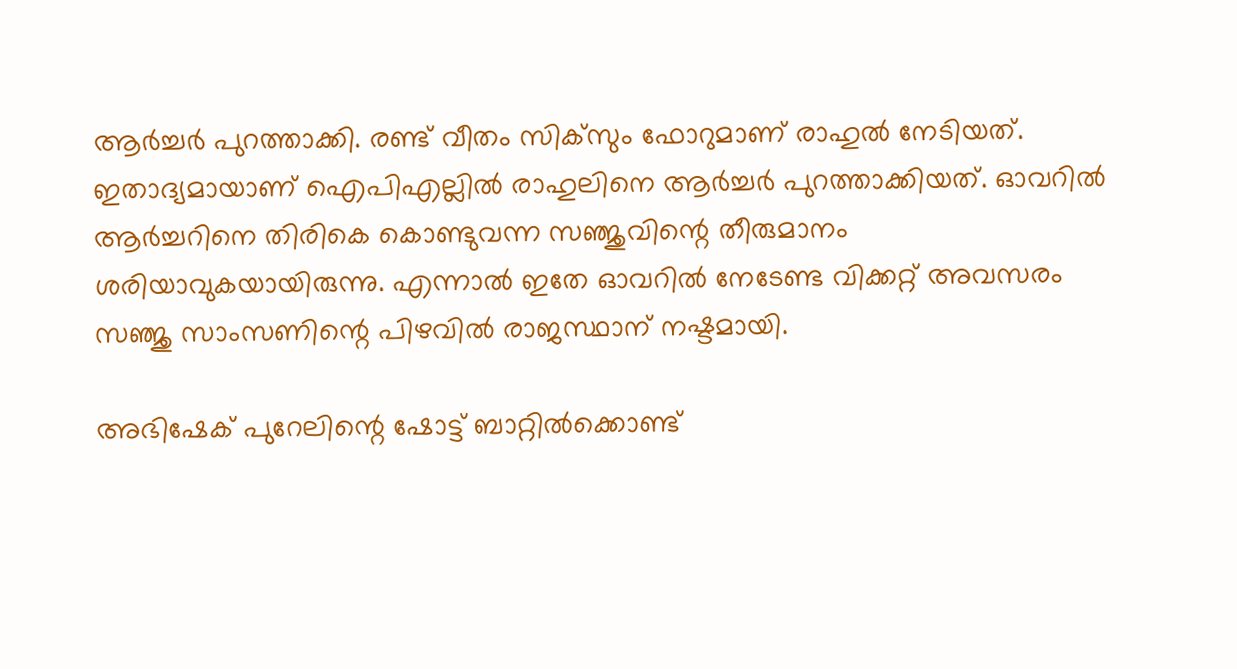ആര്‍ച്ചര്‍ പുറത്താക്കി. രണ്ട് വീതം സിക്‌സും ഫോറുമാണ് രാഹുല്‍ നേടിയത്. ഇതാദ്യമായാണ് ഐപിഎല്ലില്‍ രാഹുലിനെ ആര്‍ച്ചര്‍ പുറത്താക്കിയത്. ഓവറില്‍ ആര്‍ച്ചറിനെ തിരികെ കൊണ്ടുവന്ന സഞ്ജുവിന്റെ തീരുമാനം ശരിയാവുകയായിരുന്നു. എന്നാല്‍ ഇതേ ഓവറില്‍ നേടേണ്ട വിക്കറ്റ് അവസരം സഞ്ജു സാംസണിന്റെ പിഴവില്‍ രാജസ്ഥാന് നഷ്ടമായി.

അഭിഷേക് പുറേലിന്റെ ഷോട്ട് ബാറ്റില്‍ക്കൊണ്ട്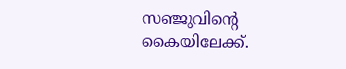സഞ്ജുവിന്റെ കൈയിലേക്ക്.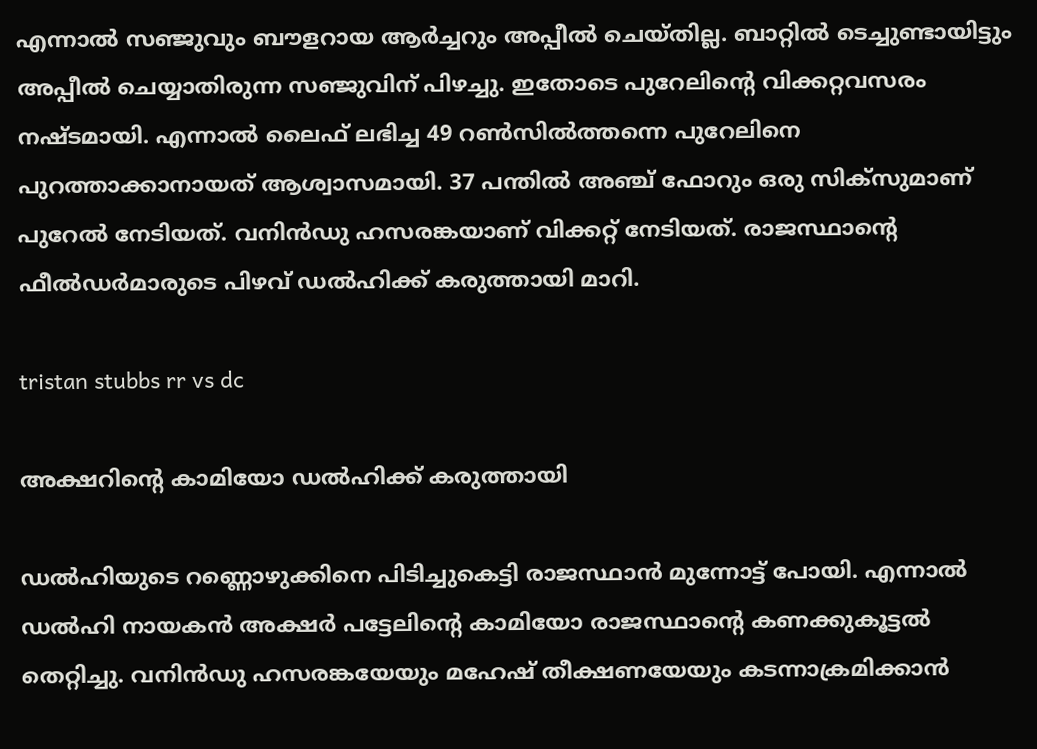എന്നാല്‍ സഞ്ജുവും ബൗളറായ ആര്‍ച്ചറും അപ്പീല്‍ ചെയ്തില്ല. ബാറ്റില്‍ ടെച്ചുണ്ടായിട്ടും അപ്പീല്‍ ചെയ്യാതിരുന്ന സഞ്ജുവിന് പിഴച്ചു. ഇതോടെ പുറേലിന്റെ വിക്കറ്റവസരം നഷ്ടമായി. എന്നാല്‍ ലൈഫ് ലഭിച്ച 49 റണ്‍സില്‍ത്തന്നെ പുറേലിനെ പുറത്താക്കാനായത് ആശ്വാസമായി. 37 പന്തില്‍ അഞ്ച് ഫോറും ഒരു സിക്‌സുമാണ് പുറേല്‍ നേടിയത്. വനിന്‍ഡു ഹസരങ്കയാണ് വിക്കറ്റ് നേടിയത്. രാജസ്ഥാന്റെ ഫീല്‍ഡര്‍മാരുടെ പിഴവ് ഡല്‍ഹിക്ക് കരുത്തായി മാറി.

tristan stubbs rr vs dc

അക്ഷറിന്റെ കാമിയോ ഡല്‍ഹിക്ക് കരുത്തായി

ഡല്‍ഹിയുടെ റണ്ണൊഴുക്കിനെ പിടിച്ചുകെട്ടി രാജസ്ഥാന്‍ മുന്നോട്ട് പോയി. എന്നാല്‍ ഡല്‍ഹി നായകന്‍ അക്ഷര്‍ പട്ടേലിന്റെ കാമിയോ രാജസ്ഥാന്റെ കണക്കുകൂട്ടല്‍ തെറ്റിച്ചു. വനിന്‍ഡു ഹസരങ്കയേയും മഹേഷ് തീക്ഷണയേയും കടന്നാക്രമിക്കാന്‍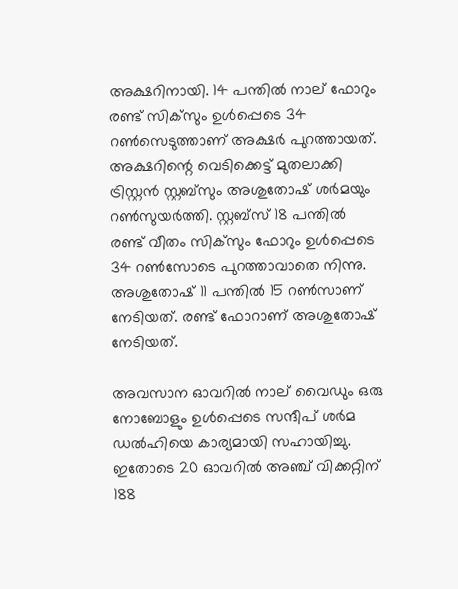അക്ഷറിനായി. 14 പന്തില്‍ നാല് ഫോറും രണ്ട് സിക്‌സും ഉള്‍പ്പെടെ 34 റണ്‍സെടുത്താണ് അക്ഷര്‍ പുറത്തായത്. അക്ഷറിന്റെ വെടിക്കെട്ട് മുതലാക്കി ട്രിസ്റ്റന്‍ സ്റ്റബ്‌സും അശുതോഷ് ശര്‍മയും റണ്‍സുയര്‍ത്തി. സ്റ്റബ്‌സ് 18 പന്തില്‍ രണ്ട് വീതം സിക്‌സും ഫോറും ഉള്‍പ്പെടെ 34 റണ്‍സോടെ പുറത്താവാതെ നിന്നു. അശുതോഷ് 11 പന്തില്‍ 15 റണ്‍സാണ് നേടിയത്. രണ്ട് ഫോറാണ് അശുതോഷ് നേടിയത്.

അവസാന ഓവറില്‍ നാല് വൈഡും ഒരു നോബോളും ഉള്‍പ്പെടെ സന്ദീപ് ശര്‍മ ഡല്‍ഹിയെ കാര്യമായി സഹായിച്ചു. ഇതോടെ 20 ഓവറില്‍ അഞ്ച് വിക്കറ്റിന് 188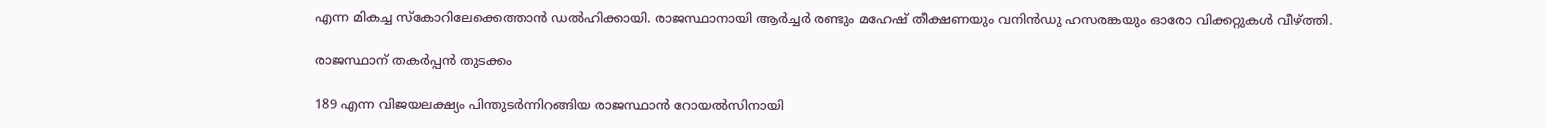എന്ന മികച്ച സ്‌കോറിലേക്കെത്താന്‍ ഡല്‍ഹിക്കായി. രാജസ്ഥാനായി ആര്‍ച്ചര്‍ രണ്ടും മഹേഷ് തീക്ഷണയും വനിന്‍ഡു ഹസരങ്കയും ഓരോ വിക്കറ്റുകള്‍ വീഴ്ത്തി.

രാജസ്ഥാന് തകര്‍പ്പന്‍ തുടക്കം

189 എന്ന വിജയലക്ഷ്യം പിന്തുടര്‍ന്നിറങ്ങിയ രാജസ്ഥാന്‍ റോയല്‍സിനായി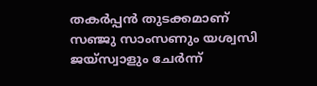തകര്‍പ്പന്‍ തുടക്കമാണ് സഞ്ജു സാംസണും യശ്വസി ജയ്‌സ്വാളും ചേര്‍ന്ന്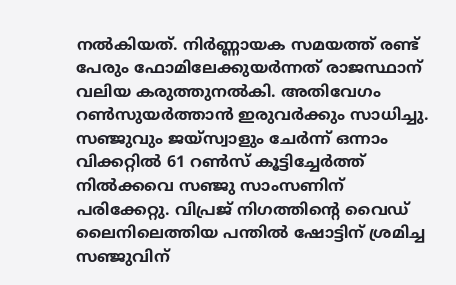നല്‍കിയത്. നിര്‍ണ്ണായക സമയത്ത് രണ്ട് പേരും ഫോമിലേക്കുയര്‍ന്നത് രാജസ്ഥാന് വലിയ കരുത്തുനല്‍കി. അതിവേഗം റണ്‍സുയര്‍ത്താന്‍ ഇരുവര്‍ക്കും സാധിച്ചു. സഞ്ജുവും ജയ്‌സ്വാളും ചേര്‍ന്ന് ഒന്നാം വിക്കറ്റില്‍ 61 റണ്‍സ് കൂട്ടിച്ചേര്‍ത്ത് നില്‍ക്കവെ സഞ്ജു സാംസണിന് പരിക്കേറ്റു. വിപ്രജ് നിഗത്തിന്റെ വൈഡ് ലൈനിലെത്തിയ പന്തില്‍ ഷോട്ടിന് ശ്രമിച്ച സഞ്ജുവിന്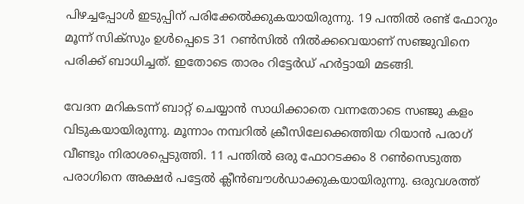പിഴച്ചപ്പോള്‍ ഇടുപ്പിന് പരിക്കേല്‍ക്കുകയായിരുന്നു. 19 പന്തില്‍ രണ്ട് ഫോറും മൂന്ന് സിക്‌സും ഉള്‍പ്പെടെ 31 റണ്‍സില്‍ നില്‍ക്കവെയാണ് സഞ്ജുവിനെ പരിക്ക് ബാധിച്ചത്. ഇതോടെ താരം റിട്ടേര്‍ഡ് ഹര്‍ട്ടായി മടങ്ങി.

വേദന മറികടന്ന് ബാറ്റ് ചെയ്യാന്‍ സാധിക്കാതെ വന്നതോടെ സഞ്ജു കളം വിടുകയായിരുന്നു. മൂന്നാം നമ്പറില്‍ ക്രീസിലേക്കെത്തിയ റിയാന്‍ പരാഗ് വീണ്ടും നിരാശപ്പെടുത്തി. 11 പന്തില്‍ ഒരു ഫോറടക്കം 8 റണ്‍സെടുത്ത പരാഗിനെ അക്ഷര്‍ പട്ടേല്‍ ക്ലീന്‍ബൗള്‍ഡാക്കുകയായിരുന്നു. ഒരുവശത്ത്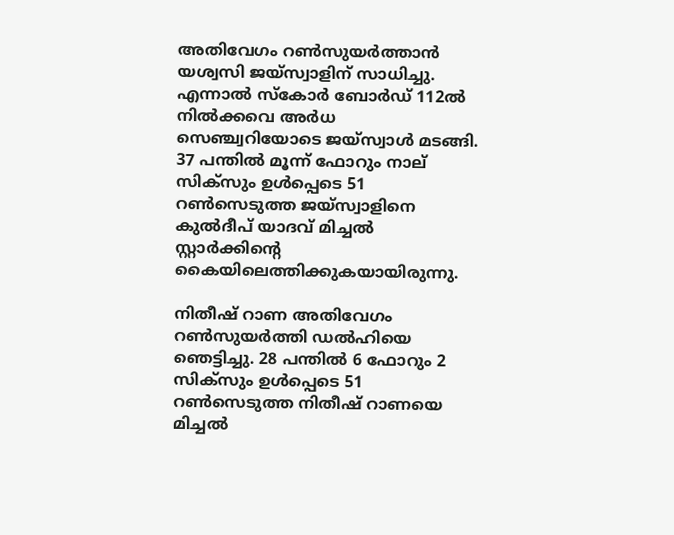അതിവേഗം റണ്‍സുയര്‍ത്താന്‍ യശ്വസി ജയ്‌സ്വാളിന് സാധിച്ചു. എന്നാല്‍ സ്‌കോര്‍ ബോര്‍ഡ് 112ല്‍ നില്‍ക്കവെ അര്‍ധ സെഞ്ച്വറിയോടെ ജയ്‌സ്വാള്‍ മടങ്ങി. 37 പന്തില്‍ മൂന്ന് ഫോറും നാല് സിക്‌സും ഉള്‍പ്പെടെ 51 റണ്‍സെടുത്ത ജയ്‌സ്വാളിനെ കുല്‍ദീപ് യാദവ് മിച്ചല്‍ സ്റ്റാര്‍ക്കിന്റെ കൈയിലെത്തിക്കുകയായിരുന്നു.

നിതീഷ് റാണ അതിവേഗം റണ്‍സുയര്‍ത്തി ഡല്‍ഹിയെ ഞെട്ടിച്ചു. 28 പന്തില്‍ 6 ഫോറും 2 സിക്‌സും ഉള്‍പ്പെടെ 51 റണ്‍സെടുത്ത നിതീഷ് റാണയെ മിച്ചല്‍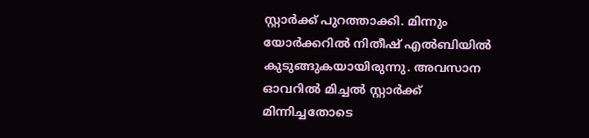സ്റ്റാര്‍ക്ക് പുറത്താക്കി. മിന്നും യോര്‍ക്കറില്‍ നിതീഷ് എല്‍ബിയില്‍ കുടുങ്ങുകയായിരുന്നു. അവസാന ഓവറില്‍ മിച്ചല്‍ സ്റ്റാര്‍ക്ക് മിന്നിച്ചതോടെ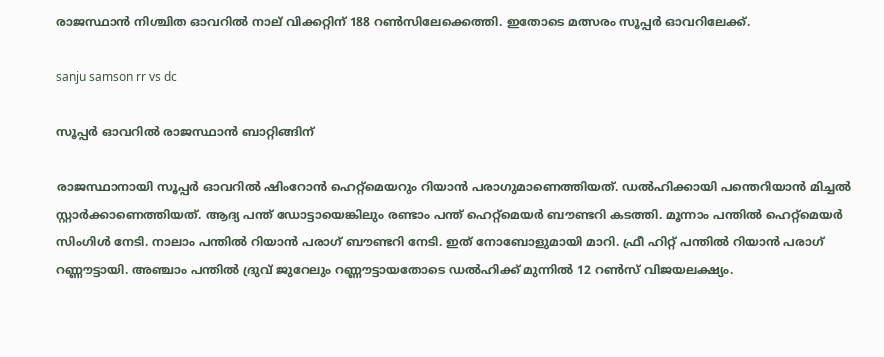രാജസ്ഥാന്‍ നിശ്ചിത ഓവറില്‍ നാല് വിക്കറ്റിന് 188 റണ്‍സിലേക്കെത്തി. ഇതോടെ മത്സരം സൂപ്പര്‍ ഓവറിലേക്ക്.

sanju samson rr vs dc

സൂപ്പര്‍ ഓവറില്‍ രാജസ്ഥാന്‍ ബാറ്റിങ്ങിന്

രാജസ്ഥാനായി സൂപ്പര്‍ ഓവറില്‍ ഷിംറോന്‍ ഹെറ്റ്‌മെയറും റിയാന്‍ പരാഗുമാണെത്തിയത്. ഡല്‍ഹിക്കായി പന്തെറിയാന്‍ മിച്ചല്‍ സ്റ്റാര്‍ക്കാണെത്തിയത്. ആദ്യ പന്ത് ഡോട്ടായെങ്കിലും രണ്ടാം പന്ത് ഹെറ്റ്‌മെയര്‍ ബൗണ്ടറി കടത്തി. മൂന്നാം പന്തില്‍ ഹെറ്റ്‌മെയര്‍ സിംഗിള്‍ നേടി. നാലാം പന്തില്‍ റിയാന്‍ പരാഗ് ബൗണ്ടറി നേടി. ഇത് നോബോളുമായി മാറി. ഫ്രീ ഹിറ്റ് പന്തില്‍ റിയാന്‍ പരാഗ് റണ്ണൗട്ടായി. അഞ്ചാം പന്തില്‍ ദ്രുവ് ജുറേലും റണ്ണൗട്ടായതോടെ ഡല്‍ഹിക്ക് മുന്നില്‍ 12 റണ്‍സ് വിജയലക്ഷ്യം.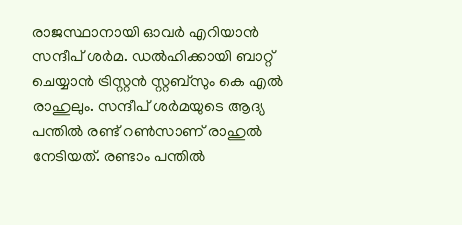രാജസ്ഥാനായി ഓവര്‍ എറിയാന്‍ സന്ദീപ് ശര്‍മ. ഡല്‍ഹിക്കായി ബാറ്റ് ചെയ്യാന്‍ ട്രിസ്റ്റന്‍ സ്റ്റബ്‌സും കെ എല്‍ രാഹുലും. സന്ദീപ് ശര്‍മയുടെ ആദ്യ പന്തില്‍ രണ്ട് റണ്‍സാണ് രാഹുല്‍ നേടിയത്. രണ്ടാം പന്തില്‍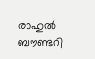രാഹുല്‍ ബൗണ്ടറി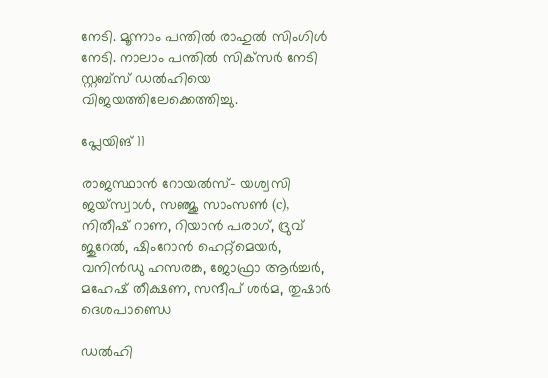നേടി. മൂന്നാം പന്തില്‍ രാഹുല്‍ സിംഗിള്‍ നേടി. നാലാം പന്തില്‍ സിക്‌സര്‍ നേടി സ്റ്റബ്‌സ് ഡല്‍ഹിയെ വിജയത്തിലേക്കെത്തിച്ചു.

പ്ലേയിങ് 11

രാജസ്ഥാന്‍ റോയല്‍സ്- യശ്വസി ജയ്‌സ്വാള്‍, സഞ്ജു സാംസണ്‍ (c), നിതീഷ് റാണ, റിയാന്‍ പരാഗ്, ദ്രുവ് ജുറേല്‍, ഷിംറോന്‍ ഹെറ്റ്‌മെയര്‍, വനിന്‍ഡു ഹസരങ്ക, ജോഫ്രാ ആര്‍ച്ചര്‍, മഹേഷ് തീക്ഷണ, സന്ദീപ് ശര്‍മ, തുഷാര്‍ ദെശപാണ്ഡെ

ഡല്‍ഹി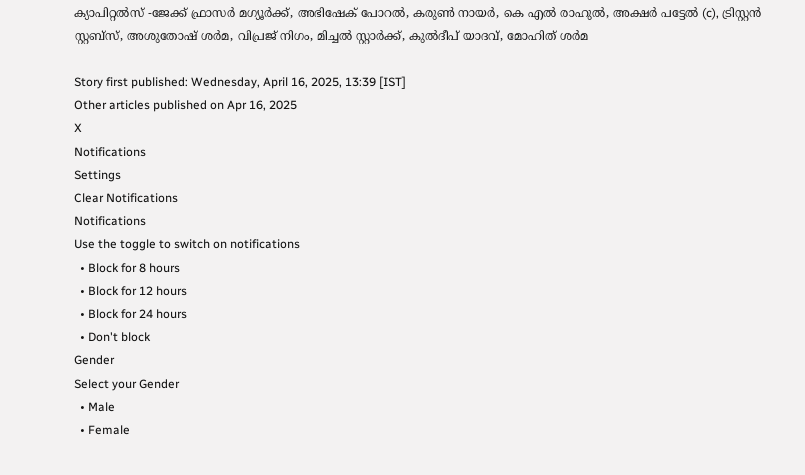ക്യാപിറ്റല്‍സ് -ജേക്ക് ഫ്രാസര്‍ മഗ്യൂര്‍ക്ക്, അഭിഷേക് പോറല്‍, കരുണ്‍ നായര്‍, കെ എല്‍ രാഹുല്‍, അക്ഷര്‍ പട്ടേല്‍ (c), ട്രിസ്റ്റന്‍ സ്റ്റബ്‌സ്, അശുതോഷ് ശര്‍മ, വിപ്രജ് നിഗം, മിച്ചല്‍ സ്റ്റാര്‍ക്ക്, കുല്‍ദീപ് യാദവ്, മോഹിത് ശര്‍മ

Story first published: Wednesday, April 16, 2025, 13:39 [IST]
Other articles published on Apr 16, 2025
X
Notifications
Settings
Clear Notifications
Notifications
Use the toggle to switch on notifications
  • Block for 8 hours
  • Block for 12 hours
  • Block for 24 hours
  • Don't block
Gender
Select your Gender
  • Male
  • Female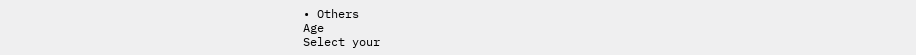• Others
Age
Select your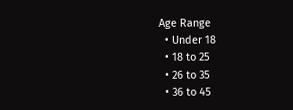Age Range
  • Under 18
  • 18 to 25
  • 26 to 35
  • 36 to 45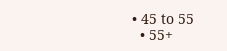• 45 to 55
  • 55+